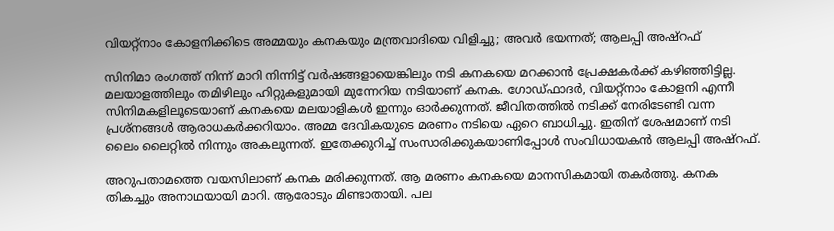വിയറ്റ്നാം കോളനിക്കിടെ അമ്മയും കനകയും മന്ത്രവാദിയെ വിളിച്ചു; അവർ ഭയന്നത്; ആലപ്പി അഷ്റഫ്

സിനിമാ രംഗത്ത് നിന്ന് മാറി നിന്നിട്ട് വർഷങ്ങളായെങ്കിലും നടി കനകയെ മറക്കാൻ പ്രേക്ഷകർക്ക് കഴിഞ്ഞിട്ടില്ല. മലയാളത്തിലും തമിഴിലും ഹിറ്റുകളുമായി മുന്നേറിയ നടിയാണ് കനക. ഗോഡ്ഫാദർ, വിയറ്റ്നാം കോളനി എന്നീ സിനിമകളിലൂടെയാണ് കനകയെ മലയാളികൾ ഇന്നും ഓർക്കുന്നത്. ജീവിതത്തിൽ നടിക്ക് നേരിടേണ്ടി വന്ന പ്രശ്നങ്ങൾ ആരാധകർക്കറിയാം. അമ്മ ദേവികയുടെ മരണം നടിയെ ഏറെ ബാധിച്ചു. ഇതിന് ശേഷമാണ് നടി ലൈം ലൈറ്റിൽ നിന്നും അകലുന്നത്. ഇതേക്കുറിച്ച് സംസാരിക്കുകയാണിപ്പോൾ സംവിധായകൻ ആലപ്പി അഷ്റഫ്.

അറുപതാമത്തെ വയസിലാണ് കനക മരിക്കുന്നത്. ആ മരണം കനകയെ മാനസികമായി തകർത്തു. കനക തികച്ചും അനാഥയായി മാറി. ആരോടും മിണ്ടാതായി. പല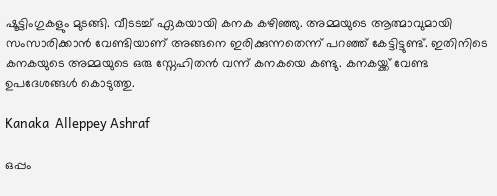ഷൂട്ടിംഗുകളും മുടങ്ങി. വീടടച്ച് ഏകയായി കനക കഴിഞ്ഞു. അമ്മയുടെ ആത്മാവുമായി സംസാരിക്കാൻ വേണ്ടിയാണ് അങ്ങനെ ഇരിക്കുന്നതെന്ന് പറഞ്ഞ് കേട്ടിട്ടുണ്ട്. ഇതിനിടെ കനകയുടെ അമ്മയുടെ ഒരു സ്നേഹിതൻ വന്ന് കനകയെ കണ്ടു. കനകയ്ക്ക് വേണ്ട ഉപദേശങ്ങൾ കൊടുത്തു.

Kanaka  Alleppey Ashraf

ഒപ്പം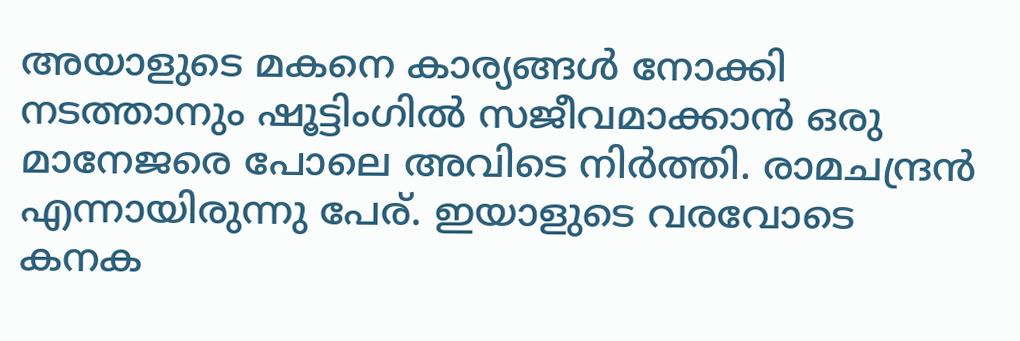അയാളുടെ മകനെ കാര്യങ്ങൾ നോക്കി നടത്താനും ഷൂട്ടിംഗിൽ സജീവമാക്കാൻ ഒരു മാനേജരെ പോലെ അവിടെ നിർത്തി. രാമചന്ദ്രൻ എന്നായിരുന്നു പേര്. ഇയാളുടെ വരവോ‌ടെ കനക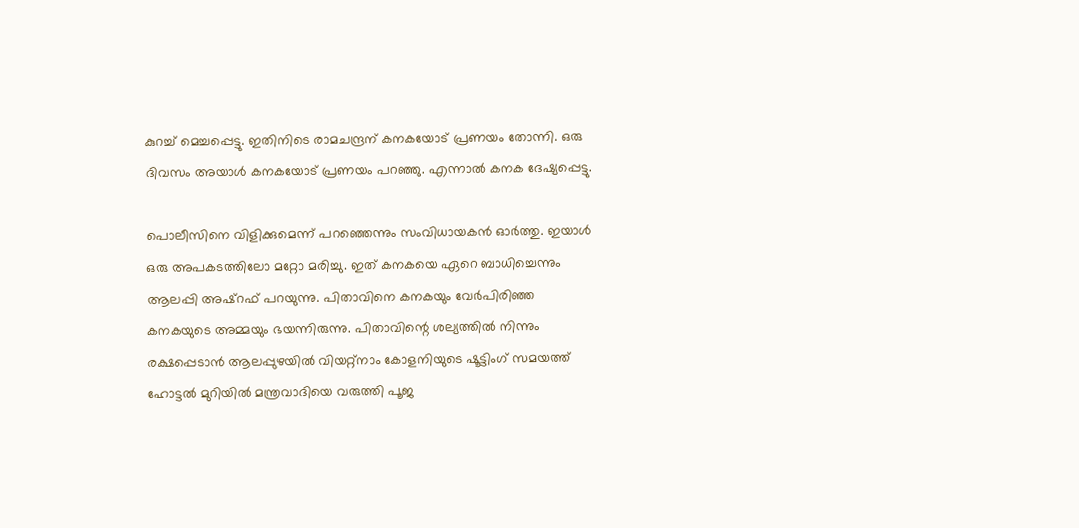കുറച്ച് മെച്ചപ്പെട്ടു. ഇതിനിടെ രാമചന്ദ്രന് കനകയോട് പ്രണയം തോന്നി. ഒരു ദിവസം അയാൾ കനകയോട് പ്രണയം പറഞ്ഞു. എന്നാൽ കനക ദേഷ്യപ്പെട്ടു.

പൊലീസിനെ വിളിക്കുമെന്ന് പറഞ്ഞെന്നും സംവിധായകൻ ഓർത്തു. ഇയാൾ ഒരു അപകടത്തിലോ മറ്റോ മരിച്ചു. ഇത് കനകയെ ഏറെ ബാധിച്ചെന്നും ആലപ്പി അഷ്റഫ് പറയുന്നു. പിതാവിനെ കനകയും വേർപിരിഞ്ഞ കനകയുടെ അമ്മയും ഭയന്നിരുന്നു. പിതാവിന്റെ ശല്യത്തിൽ നിന്നും രക്ഷപ്പെടാൻ ആലപ്പുഴയിൽ വിയറ്റ്നാം കോളനിയുടെ ഷൂട്ടിംഗ് സമയത്ത് ഹോട്ടൽ മുറിയിൽ മന്ത്രവാദിയെ വരുത്തി പൂജ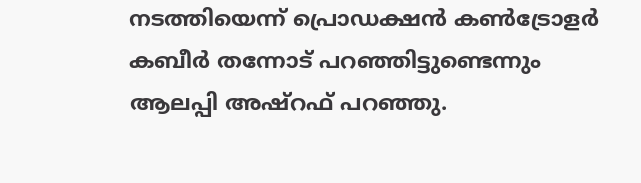നടത്തിയെന്ന് പ്രൊഡക്ഷൻ കൺട്രോളർ കബീർ തന്നോട് പറഞ്ഞിട്ടുണ്ടെന്നും ആലപ്പി അഷ്റഫ് പറഞ്ഞു.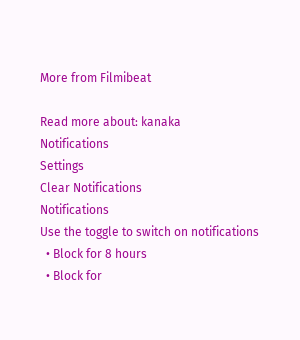More from Filmibeat

Read more about: kanaka
Notifications
Settings
Clear Notifications
Notifications
Use the toggle to switch on notifications
  • Block for 8 hours
  • Block for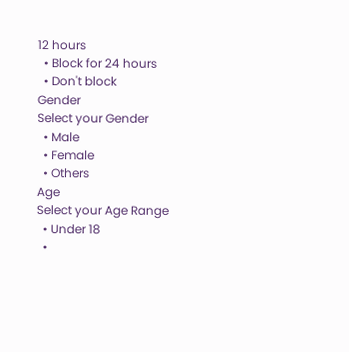12 hours
  • Block for 24 hours
  • Don't block
Gender
Select your Gender
  • Male
  • Female
  • Others
Age
Select your Age Range
  • Under 18
  •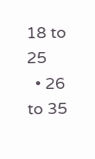18 to 25
  • 26 to 35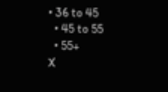• 36 to 45
  • 45 to 55
  • 55+
X